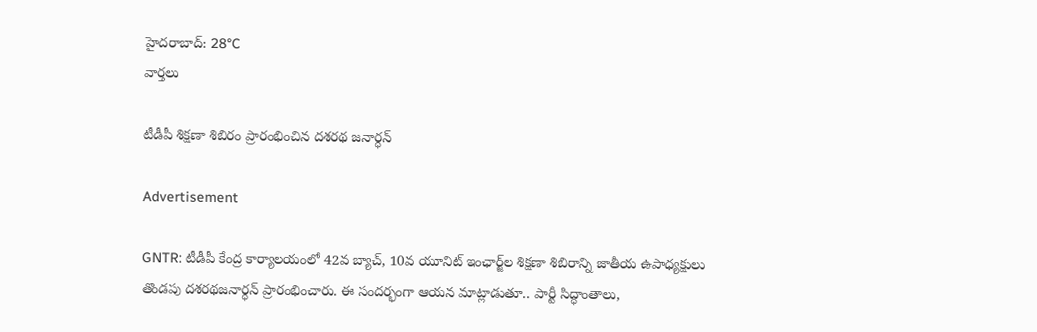హైదరాబాద్: 28°C
వార్తలు

టీడీపీ శిక్షణా శిబిరం ప్రారంభించిన దశరథ జనార్ధన్

Advertisement

GNTR: టీడీపీ కేంద్ర కార్యాలయంలో 42వ బ్యాచ్, 10వ యూనిట్ ఇంఛార్జ్‌ల శిక్షణా శిబిరాన్ని జాతీయ ఉపాధ్యక్షులు తొండపు దశరథజనార్ధన్ ప్రారంభించారు. ఈ సందర్భంగా ఆయన మాట్లాడుతూ.. పార్టీ సిద్ధాంతాలు,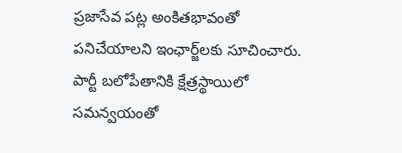ప్రజాసేవ పట్ల అంకితభావంతో పనిచేయాలని ఇంఛార్జ్‌లకు సూచించారు. పార్టీ బలోపేతానికి క్షేత్రస్థాయిలో సమన్వయంతో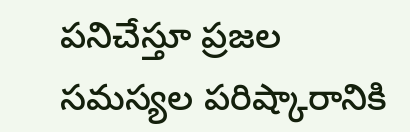పనిచేస్తూ ప్రజల సమస్యల పరిష్కారానికి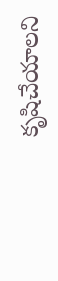కృషిచేయాలని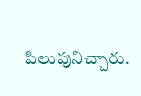పిలుపునిచ్చారు.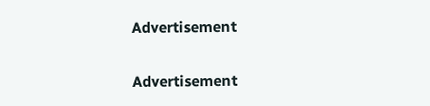Advertisement

Advertisement